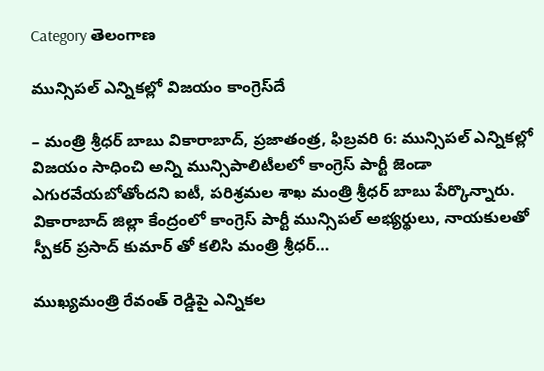Category తెలంగాణ

మున్సిప‌ల్ ఎన్నిక‌ల్లో విజ‌యం కాంగ్రెస్‌దే

– మంత్రి శ్రీధర్ బాబు వికారాబాద్, ప్రజాతంత్ర, ఫిబ్రవరి 6: మున్సిపల్ ఎన్నికల్లో విజయం సాధించి అన్ని మున్సిపాలిటీలలో కాంగ్రెస్ పార్టీ జెండా ఎగురవేయబోతోందని ఐటీ, ప‌రిశ్ర‌మ‌ల శాఖ‌ మంత్రి శ్రీధర్ బాబు పేర్కొన్నారు. వికారాబాద్ జిల్లా కేంద్రంలో కాంగ్రెస్ పార్టీ మున్సిపల్ అభ్యర్థులు, నాయకులతో స్పీకర్ ప్రసాద్ కుమార్ తో కలిసి మంత్రి శ్రీధర్…

ముఖ్యమంత్రి రేవంత్‌ రెడ్డిపై ఎన్నికల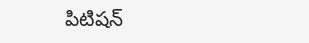పిటిషన్‌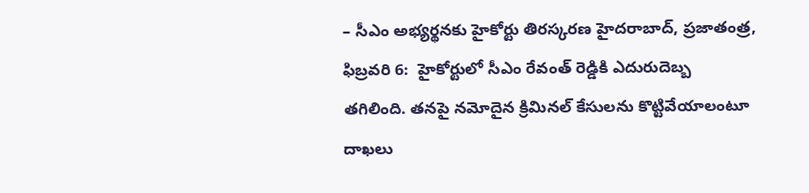– సీఎం అభ్యర్థనకు హైకోర్టు తిరస్కరణ హైదరాబాద్‌, ప్ర‌జాతంత్ర‌, ఫిబ్రవరి 6:  హైకోర్టులో సీఎం రేవంత్‌ ‌రెడ్డికి ఎదురుదెబ్బ తగిలింది. తనపై నమోదైన క్రిమినల్‌ ‌కేసులను కొట్టివేయాలంటూ దాఖలు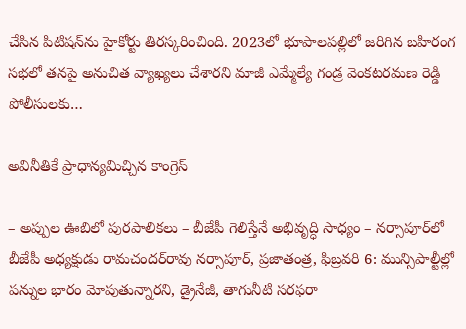చేసిన పిటిషన్‌ను హైకోర్టు తిరస్కరించింది. 2023లో భూపాలపల్లిలో జరిగిన బహిరంగ సభలో తనపై అనుచిత వ్యాఖ్యలు చేశారని మాజీ ఎమ్మేల్యే గండ్ర వెంకటరమణ రెడ్డి పోలీసులకు…

అవినీతికే ప్రాధాన్యమిచ్చిన కాంగ్రెస్

– అప్పుల ఊబిలో పురపాలికలు – బీజేపీ గెలిస్తేనే అభివృద్ధి సాధ్యం – నర్సాపూర్‌లో బీజేపీ అధ్యక్షుడు రామచందర్‌రావు నర్సాపూర్, ప్రజాతంత్ర, ఫిబ్రవరి 6: మున్సిపాల్టీల్లో పన్నుల భారం మోపుతున్నారని, డ్రైనేజీ, తాగునీటి సరఫరా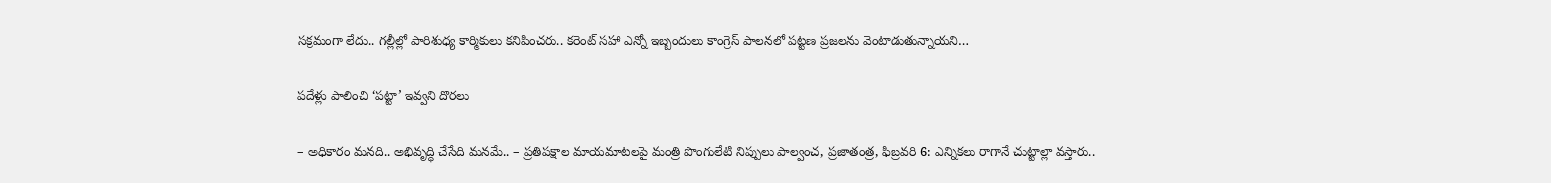సక్రమంగా లేదు.. గల్లీల్లో పారిశుధ్య కార్మికులు కనిపించరు.. కరెంట్ సహా ఎన్నో ఇబ్బందులు కాంగ్రెస్ పాలనలో పట్టణ ప్రజలను వెంటాడుతున్నాయని…

పదేళ్లు పాలించి ‘పట్టా’ ఇవ్వని దొరలు

– అధికారం మనది.. అభివృద్ధి చేసేది మనమే.. – ప్రతిపక్షాల మాయమాటలపై మంత్రి పొంగులేటి నిప్పులు పాల్వంచ, ప్రజాతంత్ర, ఫిబ్రవరి 6: ఎన్నికలు రాగానే చుట్టాల్లా వస్తారు..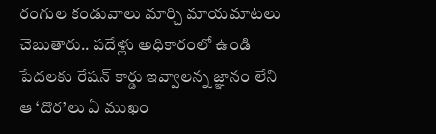రంగుల కండువాలు మార్చి మాయమాటలు చెబుతారు.. పదేళ్లు అధికారంలో ఉండి పేదలకు రేషన్ కార్డు ఇవ్వాలన్న జ్ఞానం లేని ఆ ‘దొర’లు ఏ ముఖం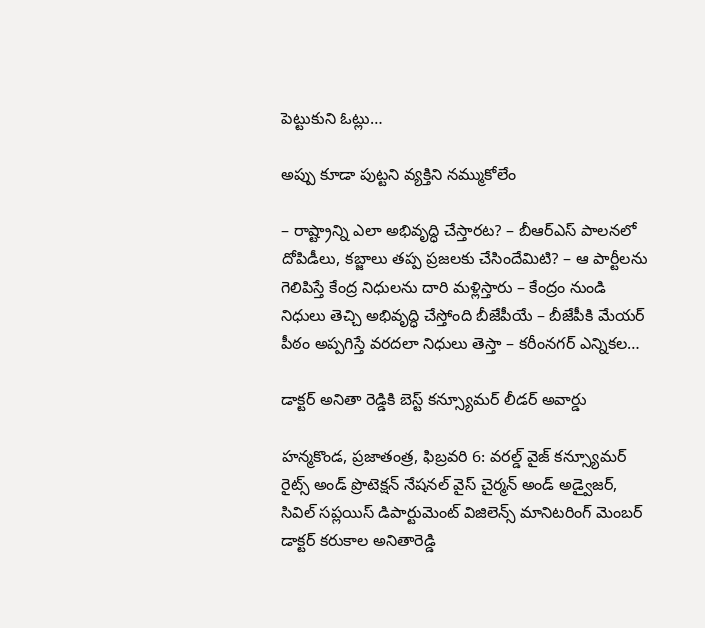పెట్టుకుని ఓట్లు…

అప్పు కూడా పుట్టని వ్యక్తిని నమ్ముకోలేం

– రాష్ట్రాన్ని ఎలా అభివృద్ధి చేస్తారట? – బీఆర్‌ఎస్ పాలనలో దోపిడీలు, కబ్జాలు తప్ప ప్రజలకు చేసిందేమిటి? – ఆ పార్టీలను గెలిపిస్తే కేంద్ర నిధులను దారి మళ్లిస్తారు – కేంద్రం నుండి నిధులు తెచ్చి అభివృద్ధి చేస్తోంది బీజేపీయే – బీజేపీకి మేయర్ పీఠం అప్పగిస్తే వరదలా నిధులు తెస్తా – కరీంనగర్ ఎన్నికల…

డాక్టర్ అనితా రెడ్డికి బెస్ట్ కన్స్యూమర్ లీడర్ అవార్డు

హన్మకొండ, ప్రజాతంత్ర, ఫిబ్రవరి 6: వరల్డ్ వైజ్ కన్స్యూమర్ రైట్స్ అండ్ ప్రొటెక్షన్ నేషనల్ వైస్ చైర్మన్ అండ్ అడ్వైజర్, సివిల్ సప్లయిస్ డిపార్టుమెంట్ విజిలెన్స్ మానిటరింగ్ మెంబర్ డాక్టర్ కరుకాల అనితారెడ్డి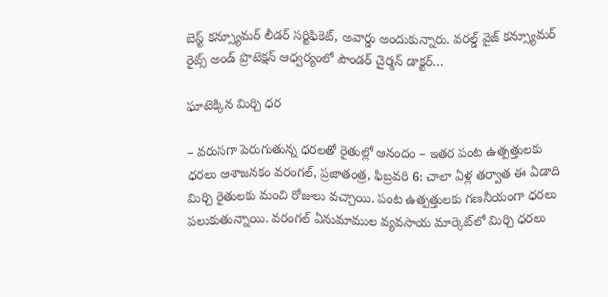బెస్ట్ కన్స్యూమర్ లీడర్ సర్టిఫికెట్, అవార్డు అందుకున్నారు. వరల్డ్ వైజ్ కన్స్యూమర్ రైట్స్ అండ్ ప్రొటెక్షన్ ఆధ్వర్యంలో పౌండర్ చైర్మన్ డాక్టర్…

ఘాటెక్కిన మిర్చి ధ‌ర‌

– వరుసగా పెరుగుతున్న ధరలతో రైతుల్లో ఆనందం – ఇతర పంట ఉత్పత్తులకు ధరలు ఆశాజనకం వరంగల్, ప్రజాతంత్ర, ఫిబ్రవరి 6: చాలా ఏళ్ల తర్వాత ఈ ఏడాది మిర్చి రైతులకు మంచి రోజులు వచ్చాయి. పంట ఉత్పత్తులకు గణనీయంగా ధరలు పలుకుతున్నాయి. వరంగల్ ఏనుమాముల వ్యవసాయ మార్కెట్‌లో మిర్చి ధరలు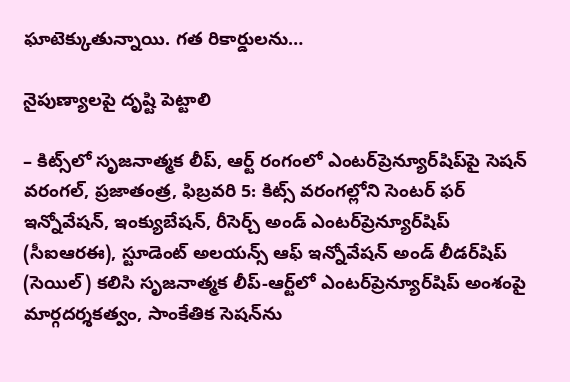ఘాటెక్కుతున్నాయి. గత రికార్డులను…

నైపుణ్యాలపై దృష్టి పెట్టాలి

– కిట్స్‌లో సృజనాత్మక లీప్, ఆర్ట్ రంగంలో ఎంటర్‌ప్రెన్యూర్‌షిప్‌పై సెషన్ వరంగల్, ప్రజాతంత్ర, ఫిబ్రవరి 5: కిట్స్ వరంగల్లోని సెంటర్ ఫర్ ఇన్నోవేషన్, ఇంక్యుబేషన్, రీసెర్చ్ అండ్ ఎంటర్‌ప్రెన్యూర్‌షిప్ (సీఐఆరఈ), స్టూడెంట్ అలయన్స్ ఆఫ్ ఇన్నోవేషన్ అండ్ లీడర్‌షిప్ (సెయిల్) కలిసి సృజనాత్మక లీప్-ఆర్ట్‌లో ఎంటర్‌ప్రెన్యూర్‌షిప్ అంశంపై మార్గదర్శకత్వం, సాంకేతిక సెషన్‌ను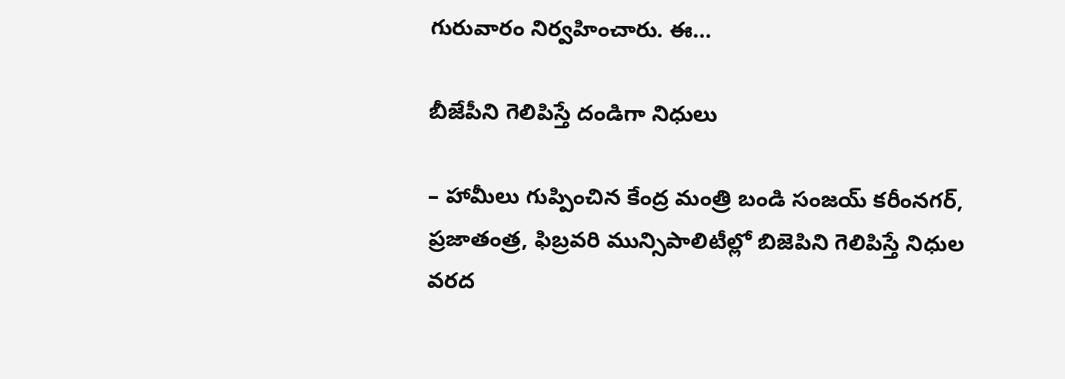గురువారం నిర్వహించారు. ఈ…

బీజేపీని గెలిపిస్తే దండిగా నిధులు

– హామీలు గుప్పించిన కేంద్ర మంత్రి బండి సంజయ్‌ ‌కరీంనగర్‌, ప్రజాతంత్ర, ఫిబ్ర‌వ‌రి మున్సిపాలిటీల్లో బిజెపిని గెలిపిస్తే నిధుల వరద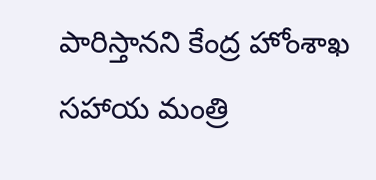పారిస్తానని కేంద్ర హోంశాఖ సహాయ మంత్రి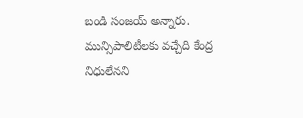బండి సంజయ్‌ అన్నారు. మున్సిపాలిటీలకు వచ్చేది కేంద్ర నిధులేనని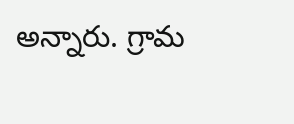అన్నారు. గ్రామ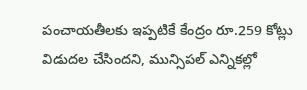పంచాయతీలకు ఇప్పటికే కేంద్రం రూ.259 కోట్లు విడుదల చేసిందని, మున్సిపల్‌ ఎన్నికల్లో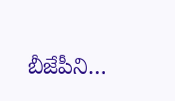బీజేపీని…